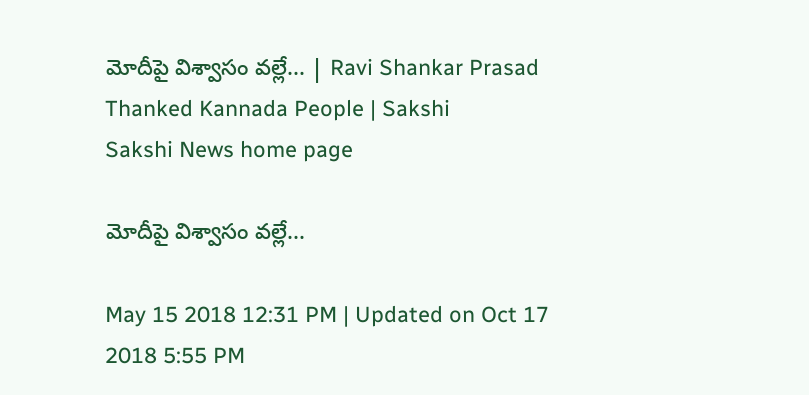మోదీపై విశ్వాసం వల్లే... | Ravi Shankar Prasad Thanked Kannada People | Sakshi
Sakshi News home page

మోదీపై విశ్వాసం వల్లే...

May 15 2018 12:31 PM | Updated on Oct 17 2018 5:55 PM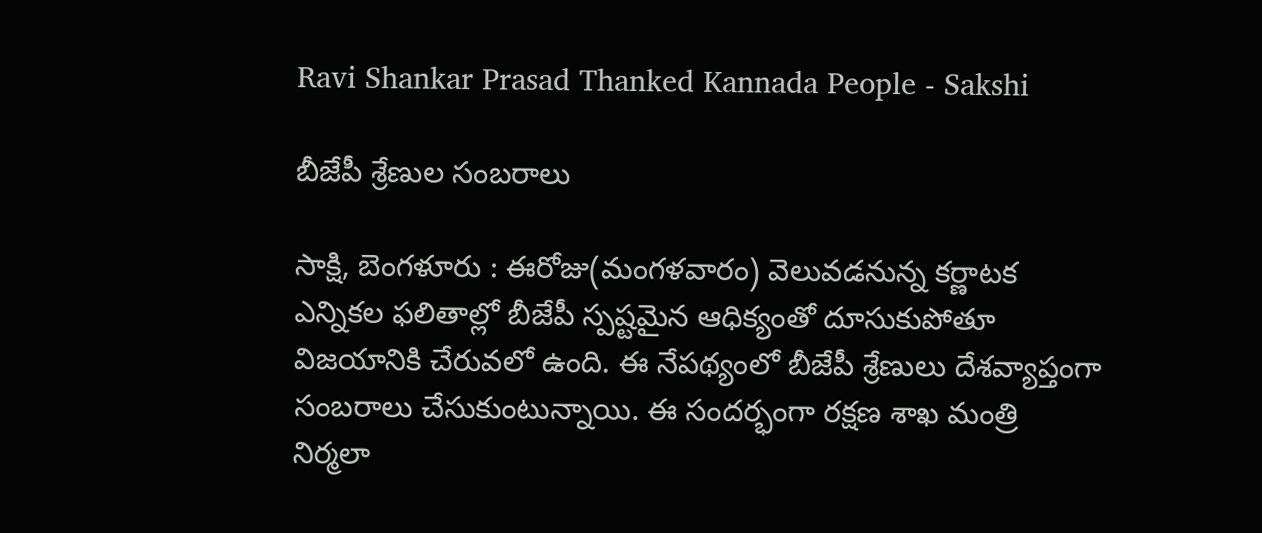Ravi Shankar Prasad Thanked Kannada People - Sakshi

బీజేపీ శ్రేణుల సంబరాలు

సాక్షి, బెంగళూరు : ఈరోజు(మంగళవారం) వెలువడనున్న కర్ణాటక ఎన్నికల ఫలితాల్లో బీజేపీ స్పష్టమైన ఆధిక్యంతో దూసుకుపోతూ విజయానికి చేరువలో ఉంది. ఈ నేపథ్యంలో బీజేపీ శ్రేణులు దేశవ్యాప్తంగా సంబరాలు చేసుకుంటున్నాయి. ఈ సందర్భంగా రక్షణ శాఖ మంత్రి నిర్మలా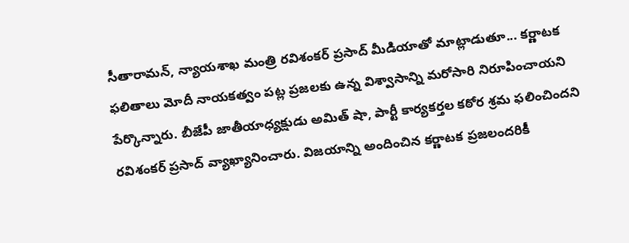సీతారామన్‌, న్యాయశాఖ మంత్రి రవిశంకర్‌ ప్రసాద్‌ మీడియాతో మాట్లాడుతూ... కర్ణాటక ఫలితాలు మోదీ నాయకత్వం పట్ల ప్రజలకు ఉన్న విశ్వాసాన్ని మరోసారి నిరూపించాయని పేర్కొన్నారు. బీజేపీ జాతీయాధ్యక్షుడు అమిత్‌ షా, పార్టీ కార్యకర్తల కఠోర శ్రమ ఫలించిందని రవిశంకర్‌ ప్రసాద్‌ వ్యాఖ్యానించారు. విజయాన్ని అందించిన కర్ణాటక ప్రజలందరికీ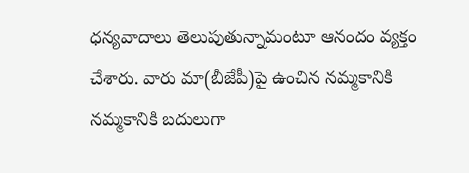ధన్యవాదాలు తెలుపుతున్నామంటూ ఆనందం వ్యక్తం చేశారు. వారు మా(బీజేపీ)పై ఉంచిన నమ్మకానికి నమ్మకానికి బదులుగా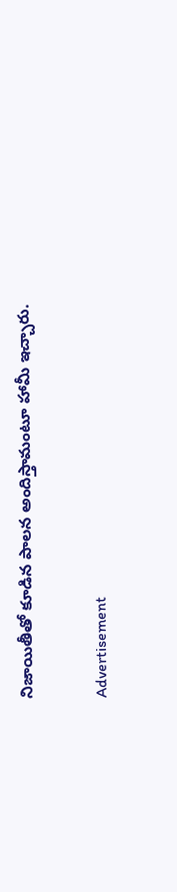నిజాయితీతో కూడిన పాలన అందిస్తామంటూ హామీ ఇచ్చారు.

Advertisement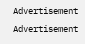Advertisement
Advertisement